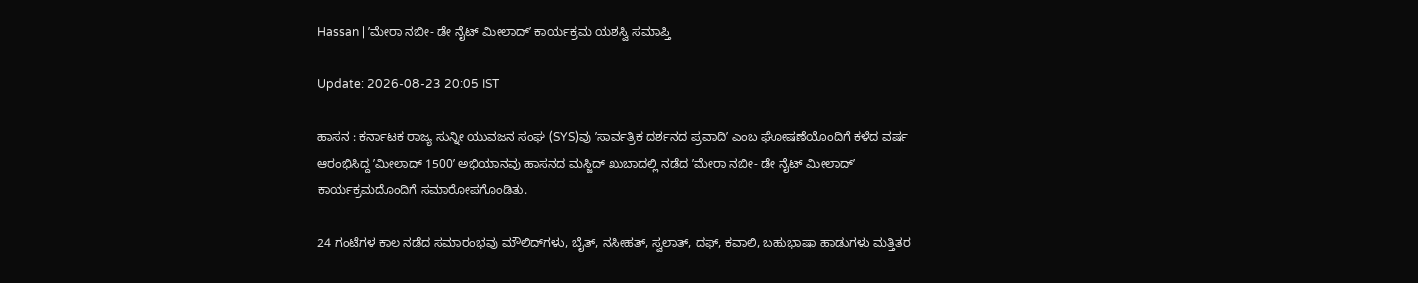Hassan | ʼಮೇರಾ ನಬೀ- ಡೇ ನೈಟ್ ಮೀಲಾದ್ʼ ಕಾರ್ಯಕ್ರಮ ಯಶಸ್ವಿ ಸಮಾಪ್ತಿ

Update: 2026-08-23 20:05 IST

ಹಾಸನ : ಕರ್ನಾಟಕ ರಾಜ್ಯ ಸುನ್ನೀ ಯುವಜನ ಸಂಘ (SYS)ವು ʼಸಾರ್ವತ್ರಿಕ ದರ್ಶನದ ಪ್ರವಾದಿʼ ಎಂಬ ಘೋಷಣೆಯೊಂದಿಗೆ ಕಳೆದ ವರ್ಷ ಆರಂಭಿಸಿದ್ದ ʼಮೀಲಾದ್ 1500ʼ ಅಭಿಯಾನವು ಹಾಸನದ ಮಸ್ಜಿದ್ ಖುಬಾದಲ್ಲಿ ನಡೆದ ʼಮೇರಾ ನಬೀ- ಡೇ ನೈಟ್ ಮೀಲಾದ್ʼ ಕಾರ್ಯಕ್ರಮದೊಂದಿಗೆ ಸಮಾರೋಪಗೊಂಡಿತು.

24 ಗಂಟೆಗಳ ಕಾಲ ನಡೆದ ಸಮಾರಂಭವು ಮೌಲಿದ್‌ಗಳು, ಬೈತ್, ನಸೀಹತ್, ಸ್ವಲಾತ್, ದಫ್, ಕವಾಲಿ, ಬಹುಭಾಷಾ ಹಾಡುಗಳು ಮತ್ತಿತರ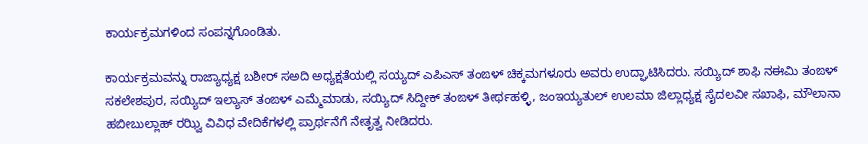ಕಾರ್ಯಕ್ರಮಗಳಿಂದ ಸಂಪನ್ನಗೊಂಡಿತು.

ಕಾರ್ಯಕ್ರಮವನ್ನು ರಾಜ್ಯಾಧ್ಯಕ್ಷ ಬಶೀರ್ ಸಅದಿ ಅಧ್ಯಕ್ಷತೆಯಲ್ಲಿ ಸಯ್ಯದ್ ಎಪಿಎಸ್ ತಂಙಳ್ ಚಿಕ್ಕಮಗಳೂರು ಅವರು ಉದ್ಘಾಟಿಸಿದರು. ಸಯ್ಯಿದ್ ಶಾಫಿ ನಈಮಿ ತಂಙಳ್ ಸಕಲೇಶಪುರ, ಸಯ್ಯಿದ್ ಇಲ್ಯಾಸ್ ತಂಙಳ್ ಎಮ್ಮೆಮಾಡು, ಸಯ್ಯಿದ್ ಸಿದ್ದೀಕ್ ತಂಙಳ್ ತೀರ್ಥಹಳ್ಳಿ, ಜಂಇಯ್ಯತುಲ್ ಉಲಮಾ ಜಿಲ್ಲಾಧ್ಯಕ್ಷ ಸೈದಲವೀ ಸಖಾಫಿ, ಮೌಲಾನಾ ಹಬೀಬುಲ್ಲಾಹ್ ರಝ್ವಿ ವಿವಿಧ ವೇದಿಕೆಗಳಲ್ಲಿ ಪ್ರಾರ್ಥನೆಗೆ ನೇತೃತ್ವ ನೀಡಿದರು.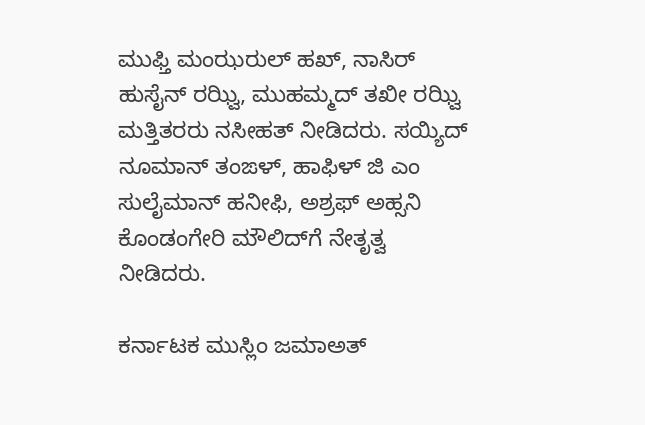ಮುಫ್ತಿ ಮಂಝರುಲ್ ಹಖ್, ನಾಸಿರ್ ಹುಸೈನ್ ರಝ್ವಿ, ಮುಹಮ್ಮದ್ ತಖೀ ರಝ್ವಿ ಮತ್ತಿತರರು ನಸೀಹತ್ ನೀಡಿದರು. ಸಯ್ಯಿದ್ ನೂಮಾನ್ ತಂಙಳ್, ಹಾಫಿಳ್ ಜಿ ಎಂ ಸುಲೈಮಾನ್ ಹನೀಫಿ, ಅಶ್ರಫ್ ಅಹ್ಸನಿ ಕೊಂಡಂಗೇರಿ ಮೌಲಿದ್‌ಗೆ ನೇತೃತ್ವ ನೀಡಿದರು.

ಕರ್ನಾಟಕ ಮುಸ್ಲಿಂ ಜಮಾಅತ್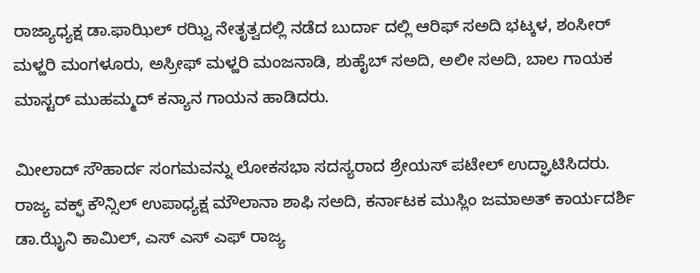ರಾಜ್ಯಾಧ್ಯಕ್ಷ ಡಾ.ಫಾಝಿಲ್ ರಝ್ವಿ ನೇತೃತ್ವದಲ್ಲಿ ನಡೆದ ಬುರ್ದಾ ದಲ್ಲಿ ಆರಿಫ್ ಸಅದಿ ಭಟ್ಕಳ, ಶಂಸೀರ್ ಮಳ್ಹರಿ ಮಂಗಳೂರು, ಅಸ್ರೀಫ್ ಮಳ್ಹರಿ ಮಂಜನಾಡಿ, ಶುಹೈಬ್ ಸಅದಿ, ಅಲೀ ಸಅದಿ, ಬಾಲ ಗಾಯಕ ಮಾಸ್ಟರ್ ಮುಹಮ್ಮದ್ ಕನ್ಯಾನ ಗಾಯನ ಹಾಡಿದರು.

ಮೀಲಾದ್ ಸೌಹಾರ್ದ ಸಂಗಮವನ್ನು ಲೋಕಸಭಾ ಸದಸ್ಯರಾದ ಶ್ರೇಯಸ್ ಪಟೇಲ್ ಉದ್ಘಾಟಿಸಿದರು. ರಾಜ್ಯ ವಕ್ಫ್ ಕೌನ್ಸಿಲ್ ಉಪಾಧ್ಯಕ್ಷ ಮೌಲಾನಾ ಶಾಫಿ ಸಅದಿ, ಕರ್ನಾಟಕ ಮುಸ್ಲಿಂ ಜಮಾಅತ್ ಕಾರ್ಯದರ್ಶಿ ಡಾ.ಝೈನಿ ಕಾಮಿಲ್, ಎಸ್ ಎಸ್ ಎಫ್ ರಾಜ್ಯ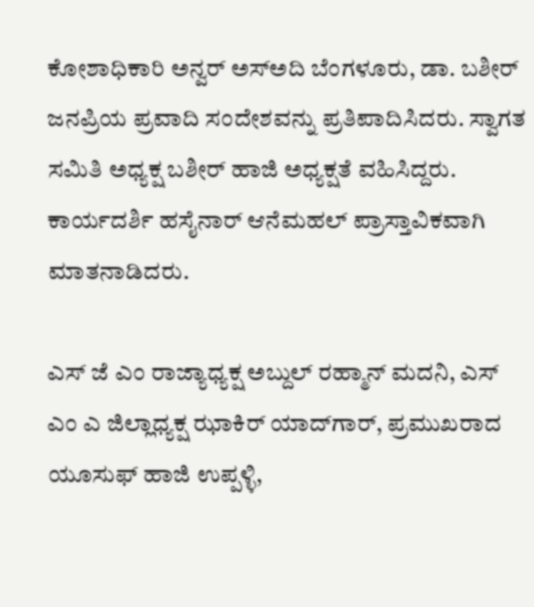ಕೋಶಾಧಿಕಾರಿ ಅನ್ವರ್ ಅಸ್‌ಅದಿ ಬೆಂಗಳೂರು, ಡಾ. ಬಶೀರ್ ಜನಪ್ರಿಯ ಪ್ರವಾದಿ ಸಂದೇಶವನ್ನು ಪ್ರತಿಪಾದಿಸಿದರು. ಸ್ವಾಗತ ಸಮಿತಿ ಅಧ್ಯಕ್ಷ ಬಶೀರ್ ಹಾಜಿ ಅಧ್ಯಕ್ಷತೆ ವಹಿಸಿದ್ದರು. ಕಾರ್ಯದರ್ಶಿ ಹಸೈನಾರ್ ಆನೆಮಹಲ್ ಪ್ರಾಸ್ತಾವಿಕವಾಗಿ ಮಾತನಾಡಿದರು.

ಎಸ್ ಜೆ ಎಂ ರಾಜ್ಯಾಧ್ಯಕ್ಷ ಅಬ್ದುಲ್ ರಹ್ಮಾನ್ ಮದನಿ, ಎಸ್ ಎಂ ಎ ಜಿಲ್ಲಾಧ್ಯಕ್ಷ ಝಾಕಿರ್ ಯಾದ್‌ಗಾರ್, ಪ್ರಮುಖರಾದ ಯೂಸುಫ್ ಹಾಜಿ ಉಪ್ಪಳ್ಳಿ,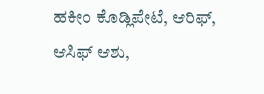ಹಕೀಂ ಕೊಡ್ಲಿಪೇಟೆ, ಆರಿಫ್, ಆಸಿಫ್ ಆಶು,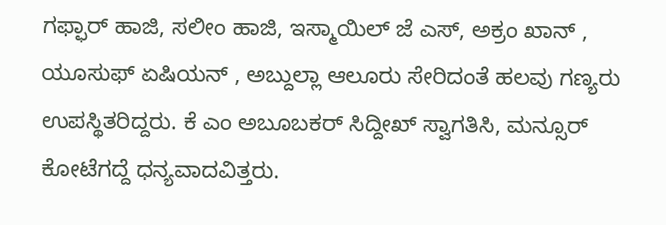ಗಫ್ಫಾರ್ ಹಾಜಿ, ಸಲೀಂ ಹಾಜಿ, ಇಸ್ಮಾಯಿಲ್ ಜೆ ಎಸ್, ಅಕ್ರಂ ಖಾನ್ , ಯೂಸುಫ್ ಏಷಿಯನ್ , ಅಬ್ದುಲ್ಲಾ ಆಲೂರು ಸೇರಿದಂತೆ ಹಲವು ಗಣ್ಯರು ಉಪಸ್ಥಿತರಿದ್ದರು. ಕೆ ಎಂ ಅಬೂಬಕರ್ ಸಿದ್ದೀಖ್ ಸ್ವಾಗತಿಸಿ, ಮನ್ಸೂರ್ ಕೋಟೆಗದ್ದೆ ಧನ್ಯವಾದವಿತ್ತರು.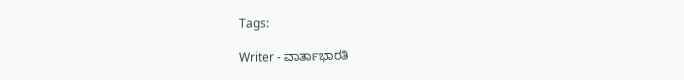Tags:

Writer - ವಾರ್ತಾಭಾರತಿ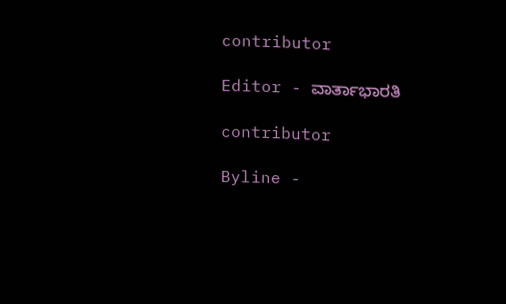contributor

Editor - ವಾರ್ತಾಭಾರತಿ

contributor

Byline -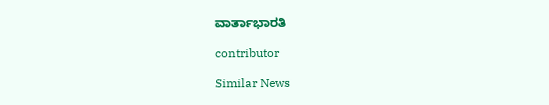ವಾರ್ತಾಭಾರತಿ

contributor

Similar News